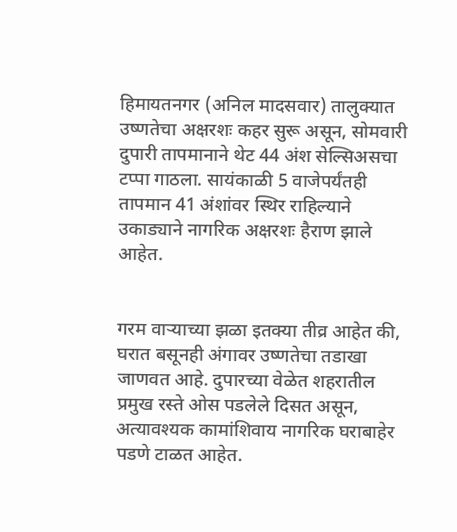हिमायतनगर (अनिल मादसवार) तालुक्यात उष्णतेचा अक्षरशः कहर सुरू असून, सोमवारी दुपारी तापमानाने थेट 44 अंश सेल्सिअसचा टप्पा गाठला. सायंकाळी 5 वाजेपर्यंतही तापमान 41 अंशांवर स्थिर राहिल्याने उकाड्याने नागरिक अक्षरशः हैराण झाले आहेत.


गरम वाऱ्याच्या झळा इतक्या तीव्र आहेत की, घरात बसूनही अंगावर उष्णतेचा तडाखा जाणवत आहे. दुपारच्या वेळेत शहरातील प्रमुख रस्ते ओस पडलेले दिसत असून, अत्यावश्यक कामांशिवाय नागरिक घराबाहेर पडणे टाळत आहेत.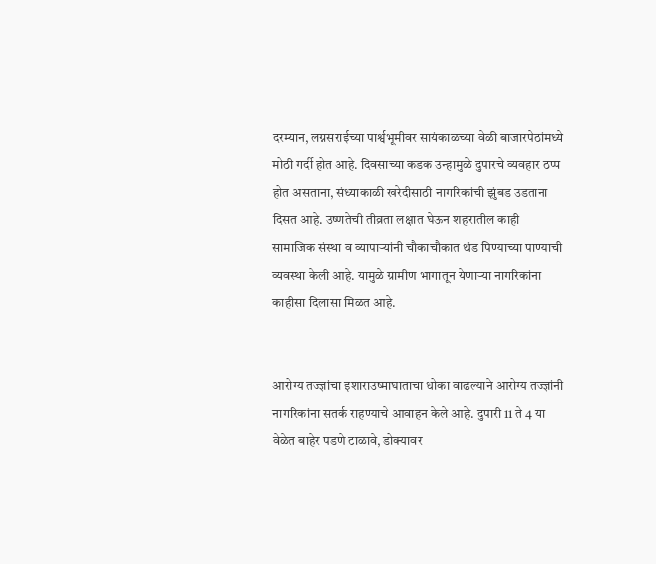दरम्यान, लग्नसराईच्या पार्श्वभूमीवर सायंकाळच्या वेळी बाजारपेठांमध्ये मोठी गर्दी होत आहे. दिवसाच्या कडक उन्हामुळे दुपारचे व्यवहार ठप्प होत असताना, संध्याकाळी खरेदीसाठी नागरिकांची झुंबड उडताना दिसत आहे. उष्णतेची तीव्रता लक्षात घेऊन शहरातील काही सामाजिक संस्था व व्यापाऱ्यांनी चौकाचौकात थंड पिण्याच्या पाण्याची व्यवस्था केली आहे. यामुळे ग्रामीण भागातून येणाऱ्या नागरिकांना काहीसा दिलासा मिळत आहे.


आरोग्य तज्ज्ञांचा इशाराउष्माघाताचा धोका वाढल्याने आरोग्य तज्ज्ञांनी नागरिकांना सतर्क राहण्याचे आवाहन केले आहे. दुपारी 11 ते 4 या वेळेत बाहेर पडणे टाळावे, डोक्यावर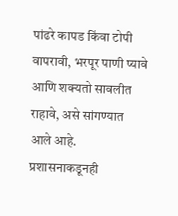पांढरे कापड किंवा टोपी वापरावी, भरपूर पाणी प्यावे आणि शक्यतो सावलीत राहावे, असे सांगण्यात आले आहे. प्रशासनाकडूनही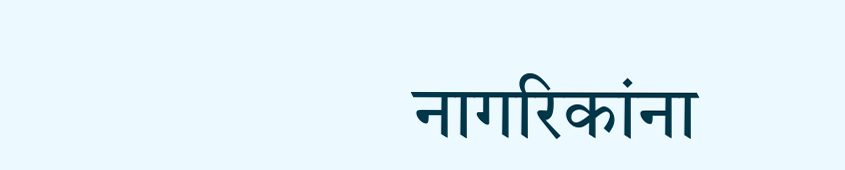नागरिकांना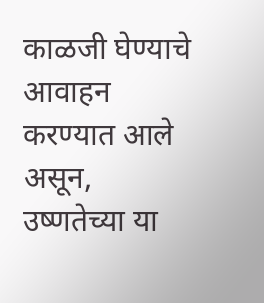काळजी घेण्याचे आवाहन करण्यात आले असून, उष्णतेच्या या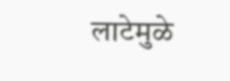लाटेमुळे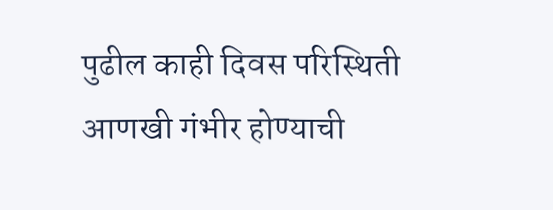पुढील काही दिवस परिस्थिती आणखी गंभीर होण्याची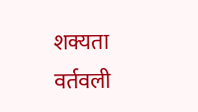शक्यता वर्तवली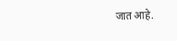जात आहे.